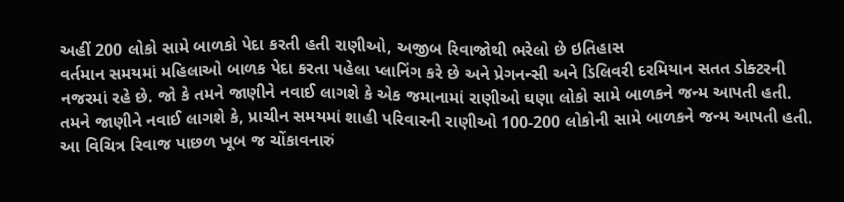અહીં 200 લોકો સામે બાળકો પેદા કરતી હતી રાણીઓ, અજીબ રિવાજોથી ભરેલો છે ઇતિહાસ
વર્તમાન સમયમાં મહિલાઓ બાળક પેદા કરતા પહેલા પ્લાનિંગ કરે છે અને પ્રેગનન્સી અને ડિલિવરી દરમિયાન સતત ડોક્ટરની નજરમાં રહે છે. જો કે તમને જાણીને નવાઈ લાગશે કે એક જમાનામાં રાણીઓ ઘણા લોકો સામે બાળકને જન્મ આપતી હતી.
તમને જાણીને નવાઈ લાગશે કે, પ્રાચીન સમયમાં શાહી પરિવારની રાણીઓ 100-200 લોકોની સામે બાળકને જન્મ આપતી હતી. આ વિચિત્ર રિવાજ પાછળ ખૂબ જ ચોંકાવનારું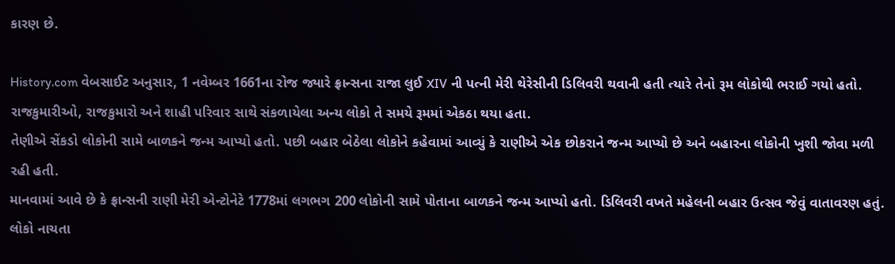કારણ છે.

History.com વેબસાઈટ અનુસાર, 1 નવેમ્બર 1661ના રોજ જ્યારે ફ્રાન્સના રાજા લુઈ XIV ની પત્ની મેરી થેરેસીની ડિલિવરી થવાની હતી ત્યારે તેનો રૂમ લોકોથી ભરાઈ ગયો હતો. રાજકુમારીઓ, રાજકુમારો અને શાહી પરિવાર સાથે સંકળાયેલા અન્ય લોકો તે સમયે રૂમમાં એકઠા થયા હતા.
તેણીએ સેંકડો લોકોની સામે બાળકને જન્મ આપ્યો હતો. પછી બહાર બેઠેલા લોકોને કહેવામાં આવ્યું કે રાણીએ એક છોકરાને જન્મ આપ્યો છે અને બહારના લોકોની ખુશી જોવા મળી રહી હતી.
માનવામાં આવે છે કે ફ્રાન્સની રાણી મેરી એન્ટોનેટે 1778માં લગભગ 200 લોકોની સામે પોતાના બાળકને જન્મ આપ્યો હતો. ડિલિવરી વખતે મહેલની બહાર ઉત્સવ જેવું વાતાવરણ હતું. લોકો નાચતા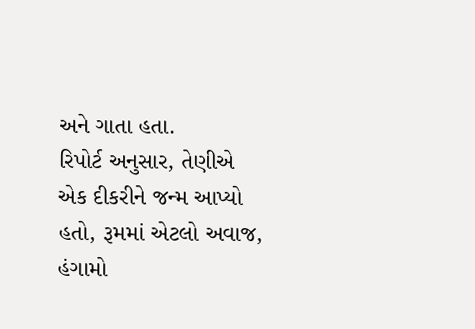અને ગાતા હતા.
રિપોર્ટ અનુસાર, તેણીએ એક દીકરીને જન્મ આપ્યો હતો, રૂમમાં એટલો અવાજ, હંગામો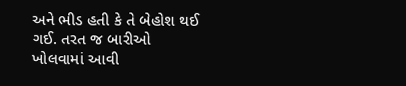અને ભીડ હતી કે તે બેહોશ થઈ ગઈ. તરત જ બારીઓ ખોલવામાં આવી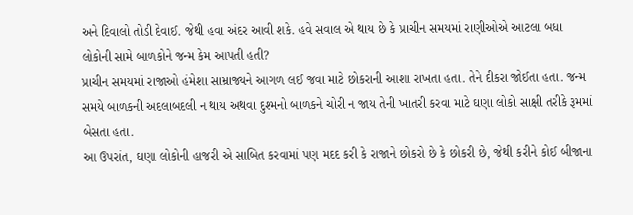અને દિવાલો તોડી દેવાઈ. જેથી હવા અંદર આવી શકે. હવે સવાલ એ થાય છે કે પ્રાચીન સમયમાં રાણીઓએ આટલા બધા લોકોની સામે બાળકોને જન્મ કેમ આપતી હતી?
પ્રાચીન સમયમાં રાજાઓ હંમેશા સામ્રાજ્યને આગળ લઈ જવા માટે છોકરાની આશા રાખતા હતા. તેને દીકરા જોઈતા હતા. જન્મ સમયે બાળકની અદલાબદલી ન થાય અથવા દુશ્મનો બાળકને ચોરી ન જાય તેની ખાતરી કરવા માટે ઘણા લોકો સાક્ષી તરીકે રૂમમાં બેસતા હતા.
આ ઉપરાંત, ઘણા લોકોની હાજરી એ સાબિત કરવામાં પણ મદદ કરી કે રાજાને છોકરો છે કે છોકરી છે, જેથી કરીને કોઈ બીજાના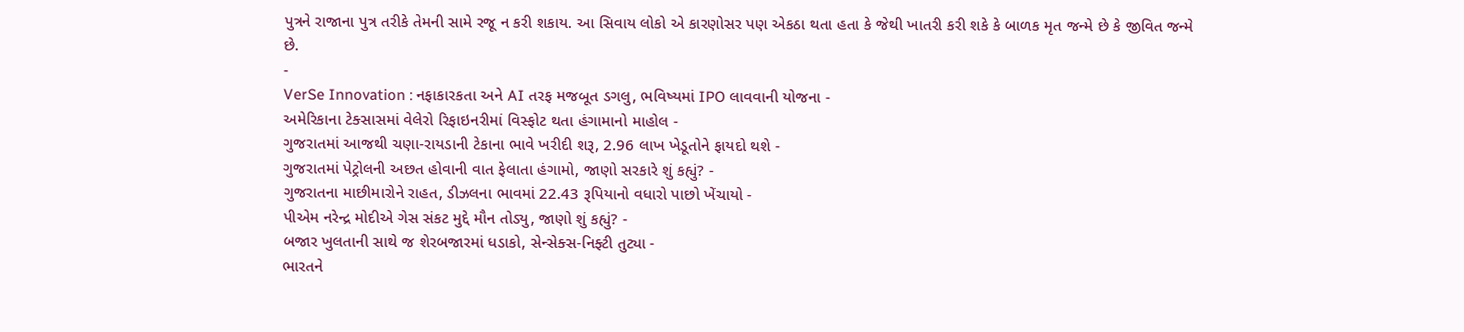પુત્રને રાજાના પુત્ર તરીકે તેમની સામે રજૂ ન કરી શકાય. આ સિવાય લોકો એ કારણોસર પણ એકઠા થતા હતા કે જેથી ખાતરી કરી શકે કે બાળક મૃત જન્મે છે કે જીવિત જન્મે છે.
-
VerSe Innovation : નફાકારકતા અને AI તરફ મજબૂત ડગલુ, ભવિષ્યમાં IPO લાવવાની યોજના -
અમેરિકાના ટેક્સાસમાં વેલેરો રિફાઇનરીમાં વિસ્ફોટ થતા હંગામાનો માહોલ -
ગુજરાતમાં આજથી ચણા-રાયડાની ટેકાના ભાવે ખરીદી શરૂ, 2.96 લાખ ખેડૂતોને ફાયદો થશે -
ગુજરાતમાં પેટ્રોલની અછત હોવાની વાત ફેલાતા હંગામો, જાણો સરકારે શું કહ્યું? -
ગુજરાતના માછીમારોને રાહત, ડીઝલના ભાવમાં 22.43 રૂપિયાનો વધારો પાછો ખેંચાયો -
પીએમ નરેન્દ્ર મોદીએ ગેસ સંકટ મુદ્દે મૌન તોડ્યુ, જાણો શું કહ્યું? -
બજાર ખુલતાની સાથે જ શેરબજારમાં ધડાકો, સેન્સેક્સ-નિફ્ટી તુટ્યા -
ભારતને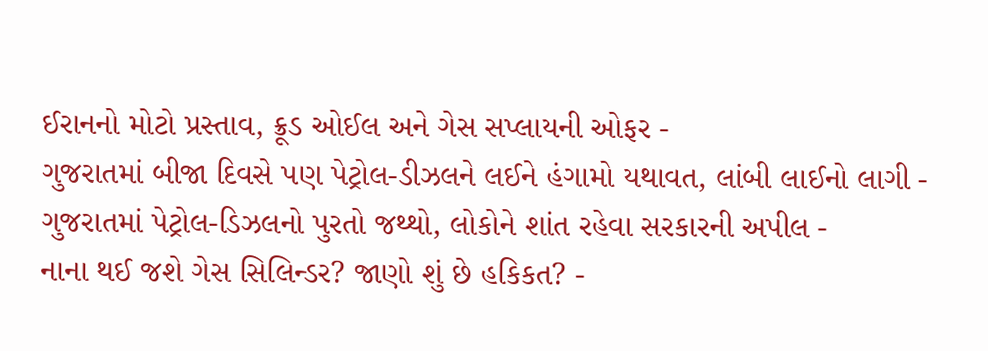ઈરાનનો મોટો પ્રસ્તાવ, ક્રૂડ ઓઈલ અને ગેસ સપ્લાયની ઓફર -
ગુજરાતમાં બીજા દિવસે પણ પેટ્રોલ-ડીઝલને લઈને હંગામો યથાવત, લાંબી લાઈનો લાગી -
ગુજરાતમાં પેટ્રોલ-ડિઝલનો પુરતો જથ્થો, લોકોને શાંત રહેવા સરકારની અપીલ -
નાના થઈ જશે ગેસ સિલિન્ડર? જાણો શું છે હકિકત? -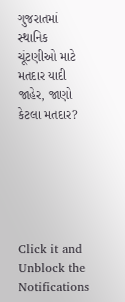ગુજરાતમાં સ્થાનિક ચૂંટણીઓ માટે મતદાર યાદી જાહેર, જાણો કેટલા મતદાર?






Click it and Unblock the Notifications